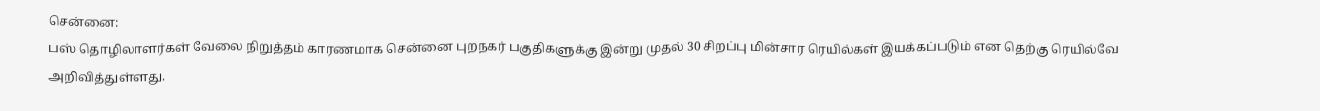சென்னை:
பஸ் தொழிலாளர்கள் வேலை நிறுத்தம் காரணமாக சென்னை புறநகர் பகுதிகளுக்கு இன்று முதல் 30 சிறப்பு மின்சார ரெயில்கள் இயக்கப்படும் என தெற்கு ரெயில்வே அறிவித்துள்ளது.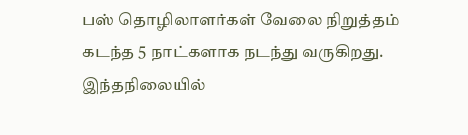பஸ் தொழிலாளர்கள் வேலை நிறுத்தம் கடந்த 5 நாட்களாக நடந்து வருகிறது. இந்தநிலையில்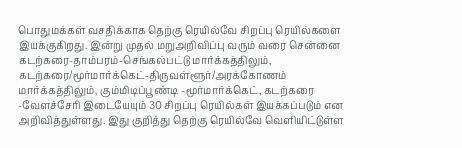பொதுமக்கள் வசதிக்காக தெற்கு ரெயில்வே சிறப்பு ரெயில்களை இயக்குகிறது. இன்று முதல் மறுஅறிவிப்பு வரும் வரை சென்னை கடற்கரை-தாம்பரம்-செங்கல்பட்டு மார்க்கத்திலும், கடற்கரை/மூர்மார்க்கெட்-திருவள்ளூர்/அரக்கோணம் மார்க்கத்திலும், கும்மிடிப்பூண்டி -மூர்மார்க்கெட், கடற்கரை -வேளச்சேரி இடையேயும் 30 சிறப்பு ரெயில்கள் இயக்கப்படும் என அறிவித்துள்ளது. இது குறித்து தெற்கு ரெயில்வே வெளியிட்டுள்ள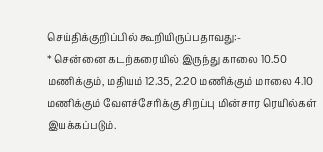செய்திக்குறிப்பில் கூறியிருப்பதாவது:-
* சென்னை கடற்கரையில் இருந்து காலை 10.50 மணிக்கும், மதியம் 12.35, 2.20 மணிக்கும் மாலை 4.10 மணிக்கும் வேளச்சேரிக்கு சிறப்பு மின்சார ரெயில்கள் இயக்கப்படும்.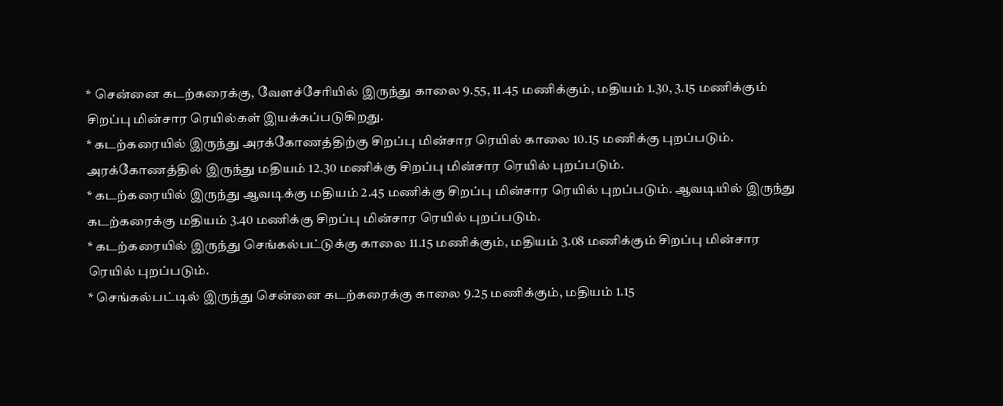* சென்னை கடற்கரைக்கு, வேளச்சேரியில் இருந்து காலை 9.55, 11.45 மணிக்கும், மதியம் 1.30, 3.15 மணிக்கும் சிறப்பு மின்சார ரெயில்கள் இயக்கப்படுகிறது.
* கடற்கரையில் இருந்து அரக்கோணத்திற்கு சிறப்பு மின்சார ரெயில் காலை 10.15 மணிக்கு புறப்படும். அரக்கோணத்தில் இருந்து மதியம் 12.30 மணிக்கு சிறப்பு மின்சார ரெயில் புறப்படும்.
* கடற்கரையில் இருந்து ஆவடிக்கு மதியம் 2.45 மணிக்கு சிறப்பு மின்சார ரெயில் புறப்படும். ஆவடியில் இருந்து கடற்கரைக்கு மதியம் 3.40 மணிக்கு சிறப்பு மின்சார ரெயில் புறப்படும்.
* கடற்கரையில் இருந்து செங்கல்பட்டுக்கு காலை 11.15 மணிக்கும், மதியம் 3.08 மணிக்கும் சிறப்பு மின்சார ரெயில் புறப்படும்.
* செங்கல்பட்டில் இருந்து சென்னை கடற்கரைக்கு காலை 9.25 மணிக்கும், மதியம் 1.15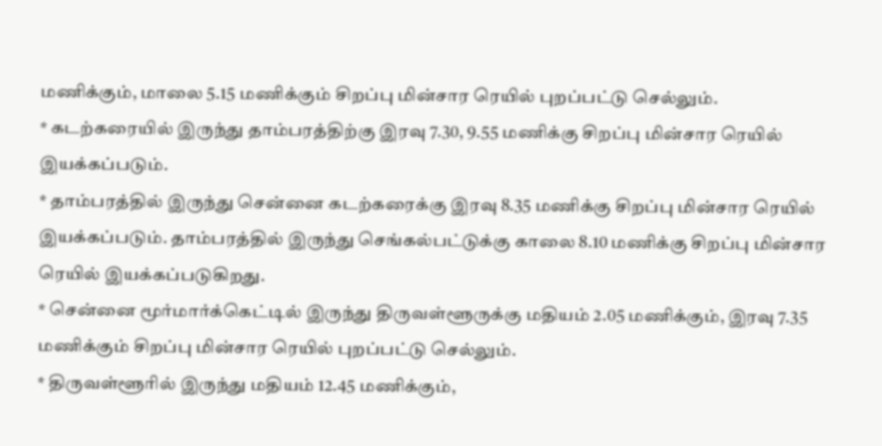மணிக்கும், மாலை 5.15 மணிக்கும் சிறப்பு மின்சார ரெயில் புறப்பட்டு செல்லும்.
* கடற்கரையில் இருந்து தாம்பரத்திற்கு இரவு 7.30, 9.55 மணிக்கு சிறப்பு மின்சார ரெயில் இயக்கப்படும்.
* தாம்பரத்தில் இருந்து சென்னை கடற்கரைக்கு இரவு 8.35 மணிக்கு சிறப்பு மின்சார ரெயில் இயக்கப்படும். தாம்பரத்தில் இருந்து செங்கல்பட்டுக்கு காலை 8.10 மணிக்கு சிறப்பு மின்சார ரெயில் இயக்கப்படுகிறது.
* சென்னை மூர்மார்க்கெட்டில் இருந்து திருவள்ளூருக்கு மதியம் 2.05 மணிக்கும், இரவு 7.35 மணிக்கும் சிறப்பு மின்சார ரெயில் புறப்பட்டு செல்லும்.
* திருவள்ளூரில் இருந்து மதியம் 12.45 மணிக்கும்,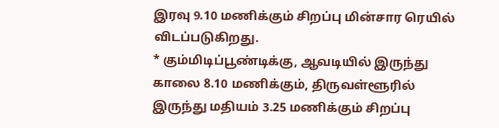இரவு 9.10 மணிக்கும் சிறப்பு மின்சார ரெயில் விடப்படுகிறது.
* கும்மிடிப்பூண்டிக்கு, ஆவடியில் இருந்து காலை 8.10 மணிக்கும், திருவள்ளூரில் இருந்து மதியம் 3.25 மணிக்கும் சிறப்பு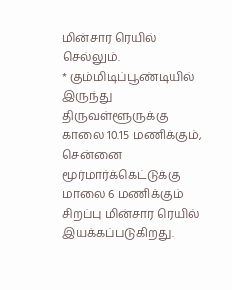மின்சார ரெயில் செல்லும்.
* கும்மிடிப்பூண்டியில் இருந்து திருவள்ளூருக்கு காலை 10.15 மணிக்கும், சென்னை மூர்மார்க்கெட்டுக்கு மாலை 6 மணிக்கும் சிறப்பு மின்சார ரெயில் இயக்கப்படுகிறது.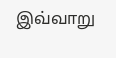இவ்வாறு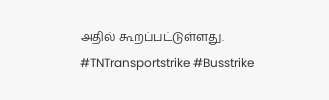அதில் கூறப்பட்டுள்ளது. #TNTransportstrike #Busstrike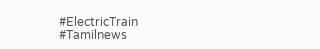#ElectricTrain #Tamilnews